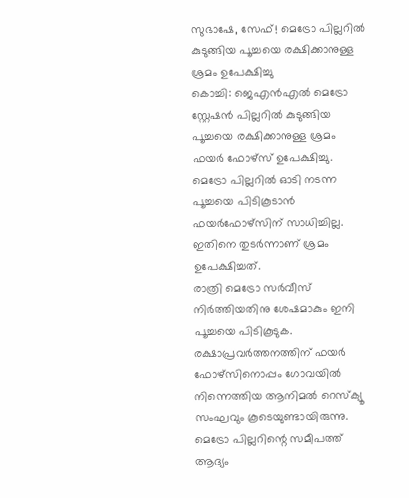സുഭാഷേ, സേഫ്! മെട്രോ പില്ലറിൽ കുടുങ്ങിയ പൂച്ചയെ രക്ഷിക്കാനുള്ള ശ്രമം ഉപേക്ഷിച്ചു
കൊച്ചി: ജെഎൻഎൽ മെട്രോ സ്റ്റേഷൻ പില്ലറിൽ കുടുങ്ങിയ പൂച്ചയെ രക്ഷിക്കാനുള്ള ശ്രമം ഫയർ ഫോഴ്സ് ഉപേക്ഷിച്ചു. മെട്രോ പില്ലറിൽ ഓടി നടന്ന പൂച്ചയെ പിടികൂടാൻ ഫയർഫോഴ്സിന് സാധിച്ചില്ല. ഇതിനെ തുടർന്നാണ് ശ്രമം ഉപേക്ഷിച്ചത്.
രാത്രി മെട്രോ സർവീസ് നിർത്തിയതിനു ശേഷമാകും ഇനി പൂച്ചയെ പിടികൂടുക. രക്ഷാപ്രവർത്തനത്തിന് ഫയർ ഫോഴ്സിനൊപ്പം ഗോവയിൽ നിന്നെത്തിയ ആനിമൽ റെസ്ക്യൂ സംഘവും കൂടെയുണ്ടായിരുന്നു.
മെട്രോ പില്ലറിന്റെ സമീപത്ത് ആദ്യം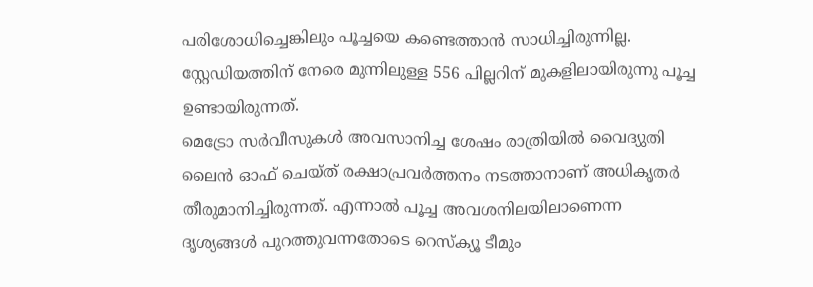പരിശോധിച്ചെങ്കിലും പൂച്ചയെ കണ്ടെത്താൻ സാധിച്ചിരുന്നില്ല. സ്റ്റേഡിയത്തിന് നേരെ മുന്നിലുള്ള 556 പില്ലറിന് മുകളിലായിരുന്നു പൂച്ച ഉണ്ടായിരുന്നത്.
മെട്രോ സർവീസുകൾ അവസാനിച്ച ശേഷം രാത്രിയിൽ വൈദ്യുതി ലൈൻ ഓഫ് ചെയ്ത് രക്ഷാപ്രവർത്തനം നടത്താനാണ് അധികൃതർ തീരുമാനിച്ചിരുന്നത്. എന്നാൽ പൂച്ച അവശനിലയിലാണെന്ന ദൃശ്യങ്ങൾ പുറത്തുവന്നതോടെ റെസ്ക്യൂ ടീമും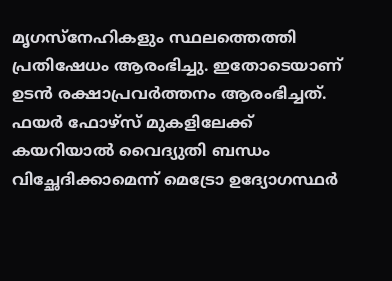മൃഗസ്നേഹികളും സ്ഥലത്തെത്തി പ്രതിഷേധം ആരംഭിച്ചു. ഇതോടെയാണ് ഉടൻ രക്ഷാപ്രവർത്തനം ആരംഭിച്ചത്.
ഫയർ ഫോഴ്സ് മുകളിലേക്ക് കയറിയാൽ വൈദ്യുതി ബന്ധം വിച്ഛേദിക്കാമെന്ന് മെട്രോ ഉദ്യോഗസ്ഥർ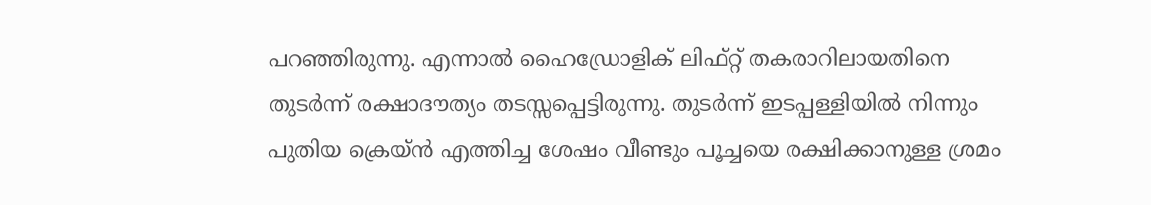പറഞ്ഞിരുന്നു. എന്നാൽ ഹൈഡ്രോളിക് ലിഫ്റ്റ് തകരാറിലായതിനെ തുടർന്ന് രക്ഷാദൗത്യം തടസ്സപ്പെട്ടിരുന്നു. തുടർന്ന് ഇടപ്പള്ളിയിൽ നിന്നും പുതിയ ക്രെയ്ൻ എത്തിച്ച ശേഷം വീണ്ടും പൂച്ചയെ രക്ഷിക്കാനുള്ള ശ്രമം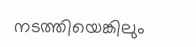നടത്തിയെങ്കിലും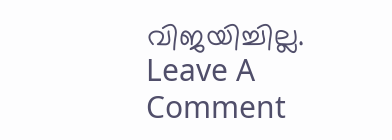വിജയിച്ചില്ല.
Leave A Comment